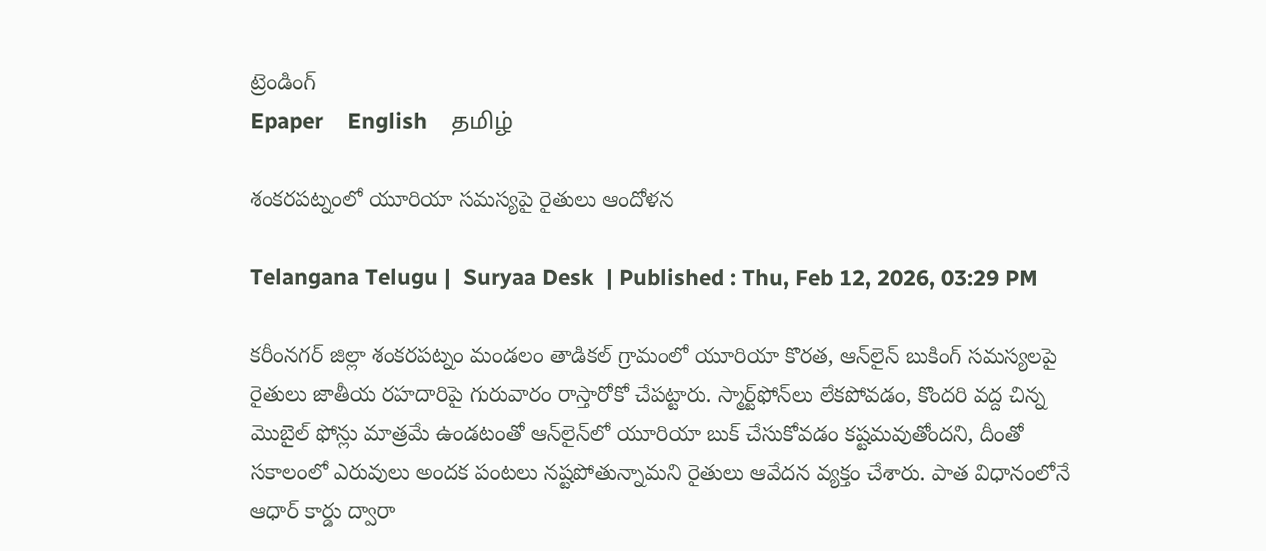ట్రెండింగ్
Epaper    English    தமிழ்

శంకరపట్నంలో యూరియా సమస్యపై రైతులు ఆందోళన

Telangana Telugu |  Suryaa Desk  | Published : Thu, Feb 12, 2026, 03:29 PM

కరీంనగర్ జిల్లా శంకరపట్నం మండలం తాడికల్ గ్రామంలో యూరియా కొరత, ఆన్‌లైన్ బుకింగ్ సమస్యలపై రైతులు జాతీయ రహదారిపై గురువారం రాస్తారోకో చేపట్టారు. స్మార్ట్‌ఫోన్‌లు లేకపోవడం, కొందరి వద్ద చిన్న మొబైల్ ఫోన్లు మాత్రమే ఉండటంతో ఆన్‌లైన్‌లో యూరియా బుక్ చేసుకోవడం కష్టమవుతోందని, దీంతో సకాలంలో ఎరువులు అందక పంటలు నష్టపోతున్నామని రైతులు ఆవేదన వ్యక్తం చేశారు. పాత విధానంలోనే ఆధార్ కార్డు ద్వారా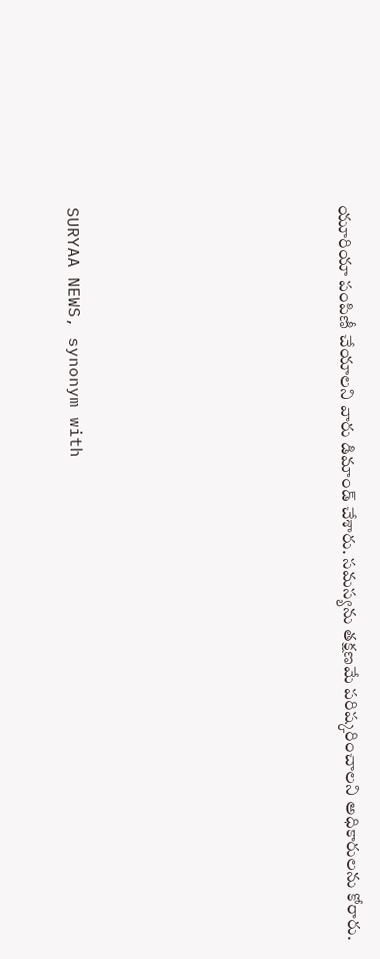యూరియా పంపిణీ చేయాలని వారు డిమాండ్ చేశారు. సమస్యను తక్షణమే పరిష్కరించాలని అధికారులను కోరారు.






SURYAA NEWS, synonym with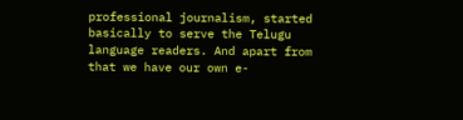professional journalism, started basically to serve the Telugu language readers. And apart from that we have our own e-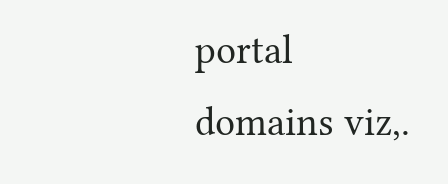portal domains viz,.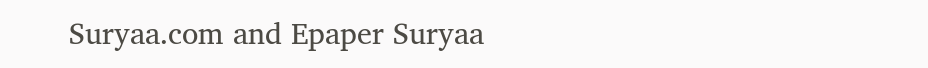Suryaa.com and Epaper Suryaa